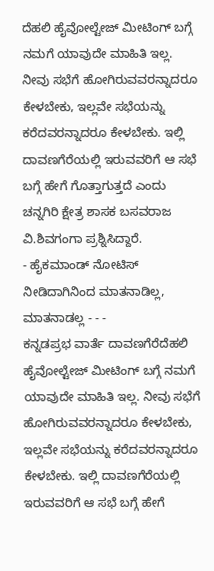ದೆಹಲಿ ಹೈವೋಲ್ಟೇಜ್ ಮೀಟಿಂಗ್ ಬಗ್ಗೆ ನಮಗೆ ಯಾವುದೇ ಮಾಹಿತಿ ಇಲ್ಲ. ನೀವು ಸಭೆಗೆ ಹೋಗಿರುವವರನ್ನಾದರೂ ಕೇಳಬೇಕು, ಇಲ್ಲವೇ ಸಭೆಯನ್ನು ಕರೆದವರನ್ನಾದರೂ ಕೇಳಬೇಕು. ಇಲ್ಲಿ ದಾವಣಗೆರೆಯಲ್ಲಿ ಇರುವವರಿಗೆ ಆ ಸಭೆ ಬಗ್ಗೆ ಹೇಗೆ ಗೊತ್ತಾಗುತ್ತದೆ ಎಂದು ಚನ್ನಗಿರಿ ಕ್ಷೇತ್ರ ಶಾಸಕ ಬಸವರಾಜ ವಿ.ಶಿವಗಂಗಾ ಪ್ರಶ್ನಿಸಿದ್ದಾರೆ.
- ಹೈಕಮಾಂಡ್ ನೋಟಿಸ್ ನೀಡಿದಾಗಿನಿಂದ ಮಾತನಾಡಿಲ್ಲ, ಮಾತನಾಡಲ್ಲ - - -
ಕನ್ನಡಪ್ರಭ ವಾರ್ತೆ ದಾವಣಗೆರೆದೆಹಲಿ ಹೈವೋಲ್ಟೇಜ್ ಮೀಟಿಂಗ್ ಬಗ್ಗೆ ನಮಗೆ ಯಾವುದೇ ಮಾಹಿತಿ ಇಲ್ಲ. ನೀವು ಸಭೆಗೆ ಹೋಗಿರುವವರನ್ನಾದರೂ ಕೇಳಬೇಕು, ಇಲ್ಲವೇ ಸಭೆಯನ್ನು ಕರೆದವರನ್ನಾದರೂ ಕೇಳಬೇಕು. ಇಲ್ಲಿ ದಾವಣಗೆರೆಯಲ್ಲಿ ಇರುವವರಿಗೆ ಆ ಸಭೆ ಬಗ್ಗೆ ಹೇಗೆ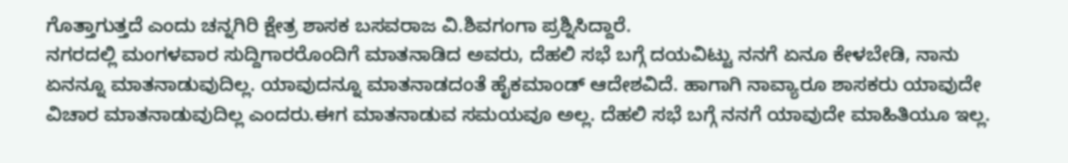ಗೊತ್ತಾಗುತ್ತದೆ ಎಂದು ಚನ್ನಗಿರಿ ಕ್ಷೇತ್ರ ಶಾಸಕ ಬಸವರಾಜ ವಿ.ಶಿವಗಂಗಾ ಪ್ರಶ್ನಿಸಿದ್ದಾರೆ.
ನಗರದಲ್ಲಿ ಮಂಗಳವಾರ ಸುದ್ದಿಗಾರರೊಂದಿಗೆ ಮಾತನಾಡಿದ ಅವರು, ದೆಹಲಿ ಸಭೆ ಬಗ್ಗೆ ದಯವಿಟ್ಟು ನನಗೆ ಏನೂ ಕೇಳಬೇಡಿ, ನಾನು ಏನನ್ನೂ ಮಾತನಾಡುವುದಿಲ್ಲ. ಯಾವುದನ್ನೂ ಮಾತನಾಡದಂತೆ ಹೈಕಮಾಂಡ್ ಆದೇಶವಿದೆ. ಹಾಗಾಗಿ ನಾವ್ಯಾರೂ ಶಾಸಕರು ಯಾವುದೇ ವಿಚಾರ ಮಾತನಾಡುವುದಿಲ್ಲ ಎಂದರು.ಈಗ ಮಾತನಾಡುವ ಸಮಯವೂ ಅಲ್ಲ. ದೆಹಲಿ ಸಭೆ ಬಗ್ಗೆ ನನಗೆ ಯಾವುದೇ ಮಾಹಿತಿಯೂ ಇಲ್ಲ.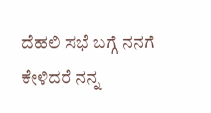ದೆಹಲಿ ಸಭೆ ಬಗ್ಗೆ ನನಗೆ ಕೇಳಿದರೆ ನನ್ನ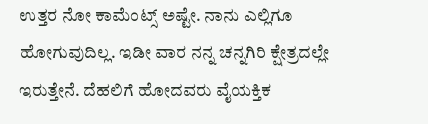ಉತ್ತರ ನೋ ಕಾಮೆಂಟ್ಸ್ ಅಷ್ಟೇ. ನಾನು ಎಲ್ಲಿಗೂ ಹೋಗುವುದಿಲ್ಲ. ಇಡೀ ವಾರ ನನ್ನ ಚನ್ನಗಿರಿ ಕ್ಷೇತ್ರದಲ್ಲೇ ಇರುತ್ತೇನೆ. ದೆಹಲಿಗೆ ಹೋದವರು ವೈಯಕ್ತಿಕ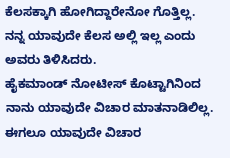ಕೆಲಸಕ್ಕಾಗಿ ಹೋಗಿದ್ದಾರೇನೋ ಗೊತ್ತಿಲ್ಲ. ನನ್ನ ಯಾವುದೇ ಕೆಲಸ ಅಲ್ಲಿ ಇಲ್ಲ ಎಂದು ಅವರು ತಿಳಿಸಿದರು.
ಹೈಕಮಾಂಡ್ ನೋಟೀಸ್ ಕೊಟ್ಟಾಗಿನಿಂದ ನಾನು ಯಾವುದೇ ವಿಚಾರ ಮಾತನಾಡಿಲಿಲ್ಲ. ಈಗಲೂ ಯಾವುದೇ ವಿಚಾರ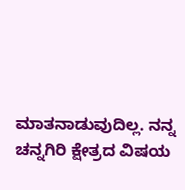ಮಾತನಾಡುವುದಿಲ್ಲ. ನನ್ನ ಚನ್ನಗಿರಿ ಕ್ಷೇತ್ರದ ವಿಷಯ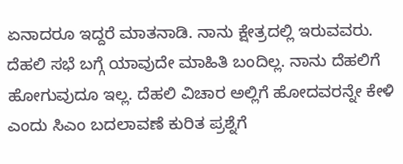ಏನಾದರೂ ಇದ್ದರೆ ಮಾತನಾಡಿ. ನಾನು ಕ್ಷೇತ್ರದಲ್ಲಿ ಇರುವವರು. ದೆಹಲಿ ಸಭೆ ಬಗ್ಗೆ ಯಾವುದೇ ಮಾಹಿತಿ ಬಂದಿಲ್ಲ. ನಾನು ದೆಹಲಿಗೆ ಹೋಗುವುದೂ ಇಲ್ಲ. ದೆಹಲಿ ವಿಚಾರ ಅಲ್ಲಿಗೆ ಹೋದವರನ್ನೇ ಕೇಳಿ ಎಂದು ಸಿಎಂ ಬದಲಾವಣೆ ಕುರಿತ ಪ್ರಶ್ನೆಗೆ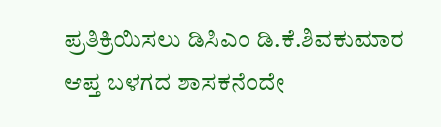ಪ್ರತಿಕ್ರಿಯಿಸಲು ಡಿಸಿಎಂ ಡಿ.ಕೆ.ಶಿವಕುಮಾರ ಆಪ್ತ ಬಳಗದ ಶಾಸಕನೆಂದೇ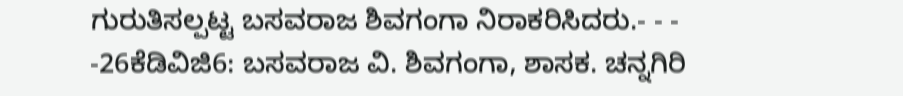ಗುರುತಿಸಲ್ಪಟ್ಟ ಬಸವರಾಜ ಶಿವಗಂಗಾ ನಿರಾಕರಿಸಿದರು.- - -
-26ಕೆಡಿವಿಜಿ6: ಬಸವರಾಜ ವಿ. ಶಿವಗಂಗಾ, ಶಾಸಕ. ಚನ್ನಗಿರಿ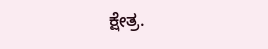ಕ್ಷೇತ್ರ.